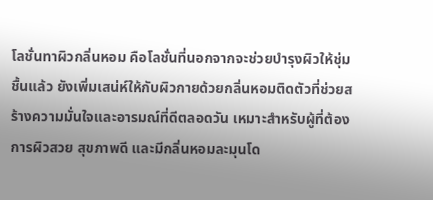โลชั่นทาผิวกลิ่นหอม คือโลชั่นที่นอกจากจะช่วยบำรุงผิวให้ชุ่มชื้นแล้ว ยังเพิ่มเสน่ห์ให้กับผิวกายด้วยกลิ่นหอมติดตัวที่ช่วยสร้างความมั่นใจและอารมณ์ที่ดีตลอดวัน เหมาะสำหรับผู้ที่ต้องการผิวสวย สุขภาพดี และมีกลิ่นหอมละมุนโด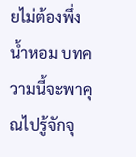ยไม่ต้องพึ่งน้ำหอม บทความนี้จะพาคุณไปรู้จักจุ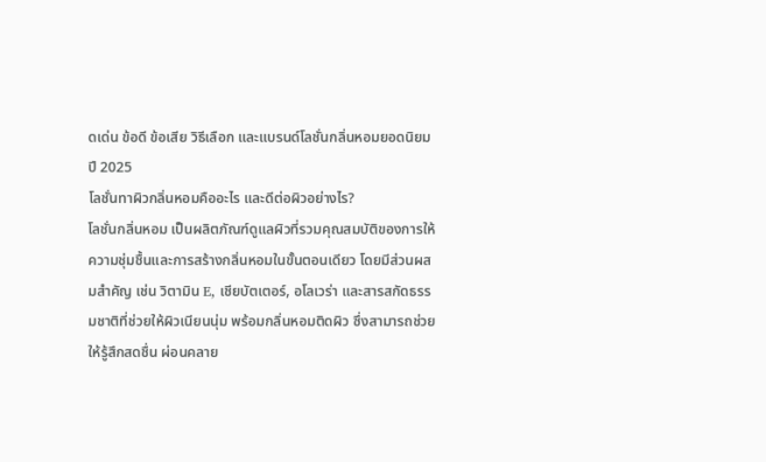ดเด่น ข้อดี ข้อเสีย วิธีเลือก และแบรนด์โลชั่นกลิ่นหอมยอดนิยมปี 2025
โลชั่นทาผิวกลิ่นหอมคืออะไร และดีต่อผิวอย่างไร?
โลชั่นกลิ่นหอม เป็นผลิตภัณฑ์ดูแลผิวที่รวมคุณสมบัติของการให้ความชุ่มชื้นและการสร้างกลิ่นหอมในขั้นตอนเดียว โดยมีส่วนผสมสำคัญ เช่น วิตามิน E, เชียบัตเตอร์, อโลเวร่า และสารสกัดธรรมชาติที่ช่วยให้ผิวเนียนนุ่ม พร้อมกลิ่นหอมติดผิว ซึ่งสามารถช่วยให้รู้สึกสดชื่น ผ่อนคลาย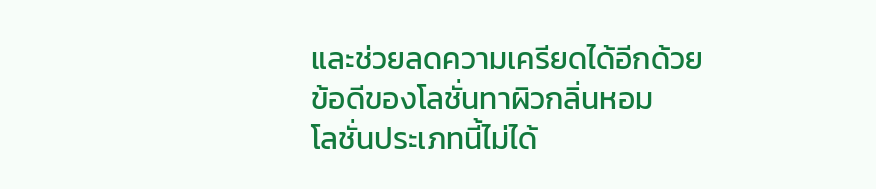และช่วยลดความเครียดได้อีกด้วย
ข้อดีของโลชั่นทาผิวกลิ่นหอม
โลชั่นประเภทนี้ไม่ได้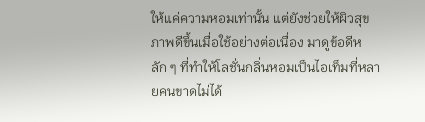ให้แค่ความหอมเท่านั้น แต่ยังช่วยให้ผิวสุขภาพดีขึ้นเมื่อใช้อย่างต่อเนื่อง มาดูข้อดีหลัก ๆ ที่ทำให้โลชั่นกลิ่นหอมเป็นไอเท็มที่หลายคนขาดไม่ได้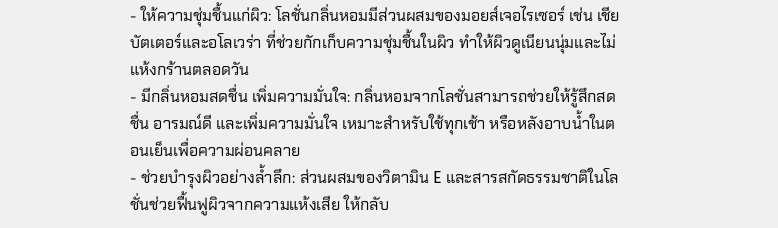- ให้ความชุ่มชื้นแก่ผิว: โลชั่นกลิ่นหอมมีส่วนผสมของมอยส์เจอไรเซอร์ เช่น เชียบัตเตอร์และอโลเวร่า ที่ช่วยกักเก็บความชุ่มชื้นในผิว ทำให้ผิวดูเนียนนุ่มและไม่แห้งกร้านตลอดวัน
- มีกลิ่นหอมสดชื่น เพิ่มความมั่นใจ: กลิ่นหอมจากโลชั่นสามารถช่วยให้รู้สึกสดชื่น อารมณ์ดี และเพิ่มความมั่นใจ เหมาะสำหรับใช้ทุกเช้า หรือหลังอาบน้ำในตอนเย็นเพื่อความผ่อนคลาย
- ช่วยบำรุงผิวอย่างล้ำลึก: ส่วนผสมของวิตามิน E และสารสกัดธรรมชาติในโลชั่นช่วยฟื้นฟูผิวจากความแห้งเสีย ให้กลับ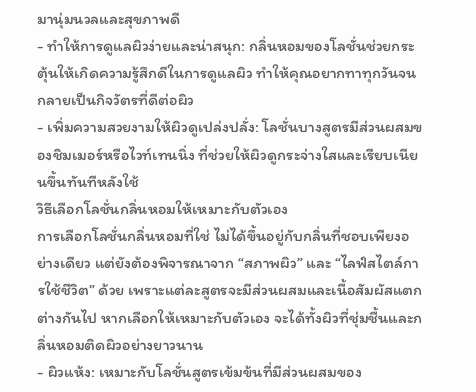มานุ่มนวลและสุขภาพดี
- ทำให้การดูแลผิวง่ายและน่าสนุก: กลิ่นหอมของโลชั่นช่วยกระตุ้นให้เกิดความรู้สึกดีในการดูแลผิว ทำให้คุณอยากทาทุกวันจนกลายเป็นกิจวัตรที่ดีต่อผิว
- เพิ่มความสวยงามให้ผิวดูเปล่งปลั่ง: โลชั่นบางสูตรมีส่วนผสมของชิมเมอร์หรือไวท์เทนนิ่ง ที่ช่วยให้ผิวดูกระจ่างใสและเรียบเนียนขึ้นทันทีหลังใช้
วิธีเลือกโลชั่นกลิ่นหอมให้เหมาะกับตัวเอง
การเลือกโลชั่นกลิ่นหอมที่ใช่ ไม่ได้ขึ้นอยู่กับกลิ่นที่ชอบเพียงอย่างเดียว แต่ยังต้องพิจารณาจาก “สภาพผิว” และ “ไลฟ์สไตล์การใช้ชีวิต” ด้วย เพราะแต่ละสูตรจะมีส่วนผสมและเนื้อสัมผัสแตกต่างกันไป หากเลือกให้เหมาะกับตัวเอง จะได้ทั้งผิวที่ชุ่มชื้นและกลิ่นหอมติดผิวอย่างยาวนาน
- ผิวแห้ง: เหมาะกับโลชั่นสูตรเข้มข้นที่มีส่วนผสมของ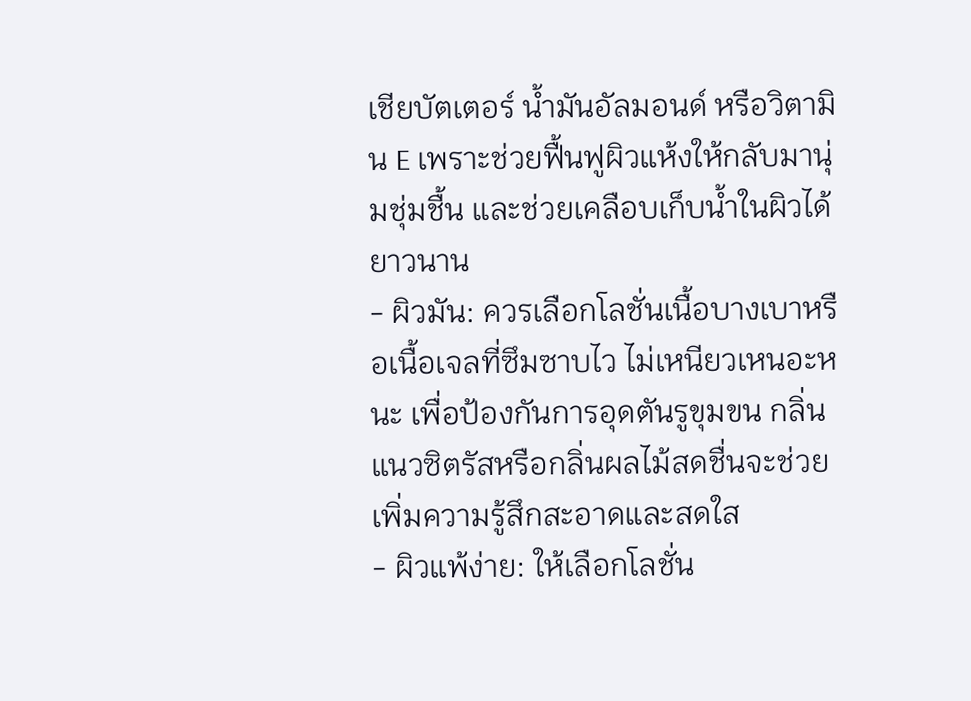เชียบัตเตอร์ น้ำมันอัลมอนด์ หรือวิตามิน E เพราะช่วยฟื้นฟูผิวแห้งให้กลับมานุ่มชุ่มชื้น และช่วยเคลือบเก็บน้ำในผิวได้ยาวนาน
- ผิวมัน: ควรเลือกโลชั่นเนื้อบางเบาหรือเนื้อเจลที่ซึมซาบไว ไม่เหนียวเหนอะหนะ เพื่อป้องกันการอุดตันรูขุมขน กลิ่นแนวซิตรัสหรือกลิ่นผลไม้สดชื่นจะช่วยเพิ่มความรู้สึกสะอาดและสดใส
- ผิวแพ้ง่าย: ให้เลือกโลชั่น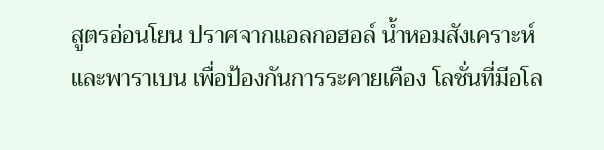สูตรอ่อนโยน ปราศจากแอลกอฮอล์ น้ำหอมสังเคราะห์ และพาราเบน เพื่อป้องกันการระคายเคือง โลชั่นที่มีอโล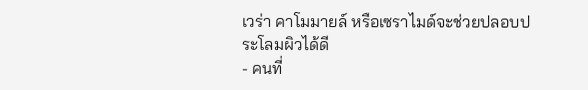เวร่า คาโมมายล์ หรือเซราไมด์จะช่วยปลอบประโลมผิวได้ดี
- คนที่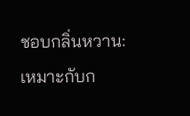ชอบกลิ่นหวาน: เหมาะกับก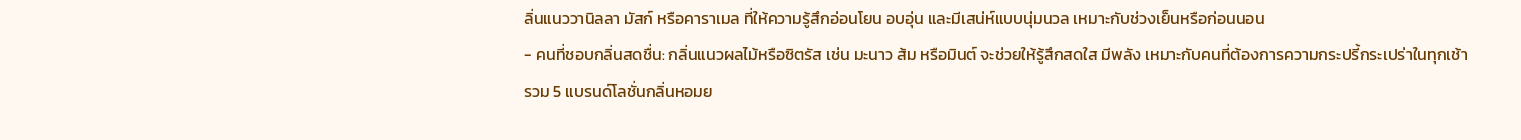ลิ่นแนววานิลลา มัสก์ หรือคาราเมล ที่ให้ความรู้สึกอ่อนโยน อบอุ่น และมีเสน่ห์แบบนุ่มนวล เหมาะกับช่วงเย็นหรือก่อนนอน
- คนที่ชอบกลิ่นสดชื่น: กลิ่นแนวผลไม้หรือซิตรัส เช่น มะนาว ส้ม หรือมินต์ จะช่วยให้รู้สึกสดใส มีพลัง เหมาะกับคนที่ต้องการความกระปรี้กระเปร่าในทุกเช้า
รวม 5 แบรนด์โลชั่นกลิ่นหอมย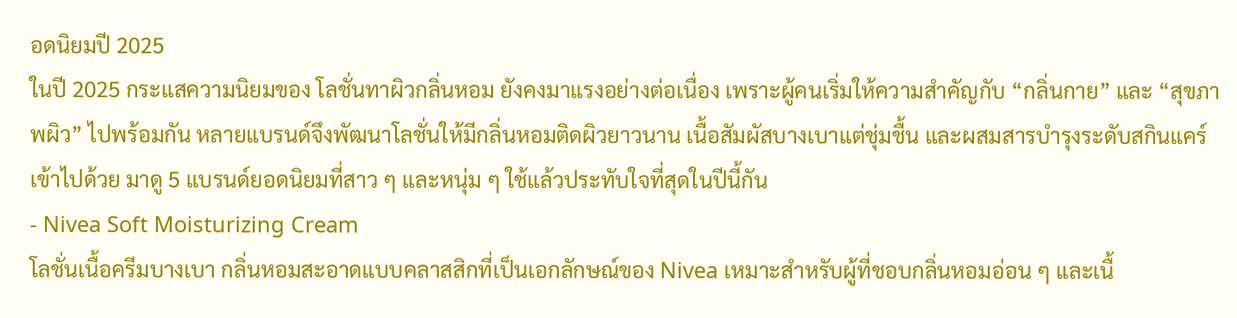อดนิยมปี 2025
ในปี 2025 กระแสความนิยมของ โลชั่นทาผิวกลิ่นหอม ยังคงมาแรงอย่างต่อเนื่อง เพราะผู้คนเริ่มให้ความสำคัญกับ “กลิ่นกาย” และ “สุขภาพผิว” ไปพร้อมกัน หลายแบรนด์จึงพัฒนาโลชั่นให้มีกลิ่นหอมติดผิวยาวนาน เนื้อสัมผัสบางเบาแต่ชุ่มชื้น และผสมสารบำรุงระดับสกินแคร์เข้าไปด้วย มาดู 5 แบรนด์ยอดนิยมที่สาว ๆ และหนุ่ม ๆ ใช้แล้วประทับใจที่สุดในปีนี้กัน
- Nivea Soft Moisturizing Cream
โลชั่นเนื้อครีมบางเบา กลิ่นหอมสะอาดแบบคลาสสิกที่เป็นเอกลักษณ์ของ Nivea เหมาะสำหรับผู้ที่ชอบกลิ่นหอมอ่อน ๆ และเนื้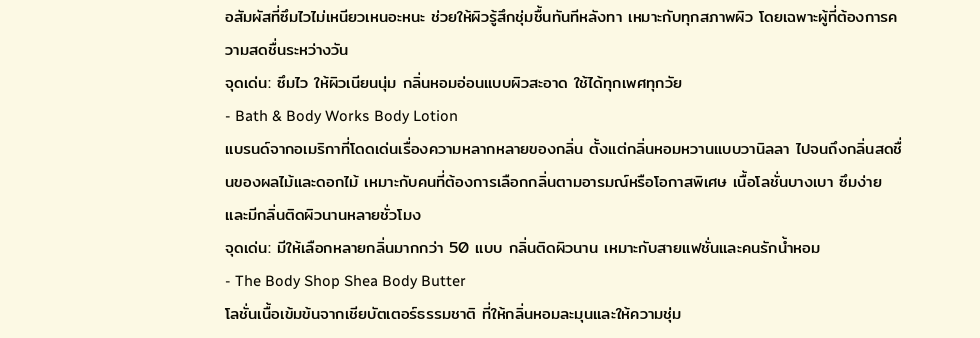อสัมผัสที่ซึมไวไม่เหนียวเหนอะหนะ ช่วยให้ผิวรู้สึกชุ่มชื้นทันทีหลังทา เหมาะกับทุกสภาพผิว โดยเฉพาะผู้ที่ต้องการความสดชื่นระหว่างวัน
จุดเด่น: ซึมไว ให้ผิวเนียนนุ่ม กลิ่นหอมอ่อนแบบผิวสะอาด ใช้ได้ทุกเพศทุกวัย
- Bath & Body Works Body Lotion
แบรนด์จากอเมริกาที่โดดเด่นเรื่องความหลากหลายของกลิ่น ตั้งแต่กลิ่นหอมหวานแบบวานิลลา ไปจนถึงกลิ่นสดชื่นของผลไม้และดอกไม้ เหมาะกับคนที่ต้องการเลือกกลิ่นตามอารมณ์หรือโอกาสพิเศษ เนื้อโลชั่นบางเบา ซึมง่าย และมีกลิ่นติดผิวนานหลายชั่วโมง
จุดเด่น: มีให้เลือกหลายกลิ่นมากกว่า 50 แบบ กลิ่นติดผิวนาน เหมาะกับสายแฟชั่นและคนรักน้ำหอม
- The Body Shop Shea Body Butter
โลชั่นเนื้อเข้มข้นจากเชียบัตเตอร์ธรรมชาติ ที่ให้กลิ่นหอมละมุนและให้ความชุ่ม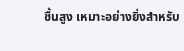ชื้นสูง เหมาะอย่างยิ่งสำหรับ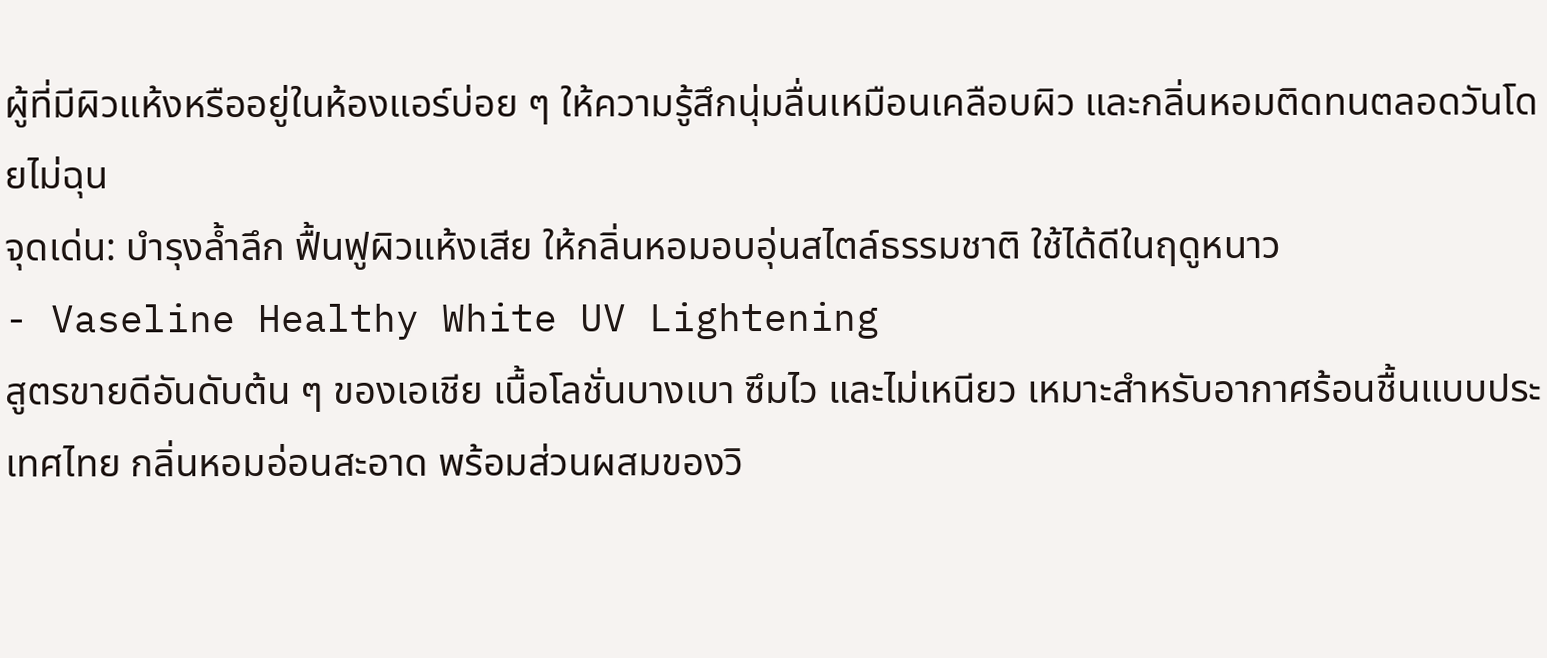ผู้ที่มีผิวแห้งหรืออยู่ในห้องแอร์บ่อย ๆ ให้ความรู้สึกนุ่มลื่นเหมือนเคลือบผิว และกลิ่นหอมติดทนตลอดวันโดยไม่ฉุน
จุดเด่น: บำรุงล้ำลึก ฟื้นฟูผิวแห้งเสีย ให้กลิ่นหอมอบอุ่นสไตล์ธรรมชาติ ใช้ได้ดีในฤดูหนาว
- Vaseline Healthy White UV Lightening
สูตรขายดีอันดับต้น ๆ ของเอเชีย เนื้อโลชั่นบางเบา ซึมไว และไม่เหนียว เหมาะสำหรับอากาศร้อนชื้นแบบประเทศไทย กลิ่นหอมอ่อนสะอาด พร้อมส่วนผสมของวิ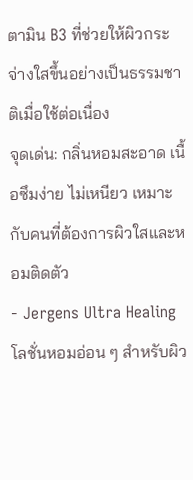ตามิน B3 ที่ช่วยให้ผิวกระจ่างใสขึ้นอย่างเป็นธรรมชาติเมื่อใช้ต่อเนื่อง
จุดเด่น: กลิ่นหอมสะอาด เนื้อซึมง่าย ไม่เหนียว เหมาะกับคนที่ต้องการผิวใสและหอมติดตัว
- Jergens Ultra Healing
โลชั่นหอมอ่อน ๆ สำหรับผิว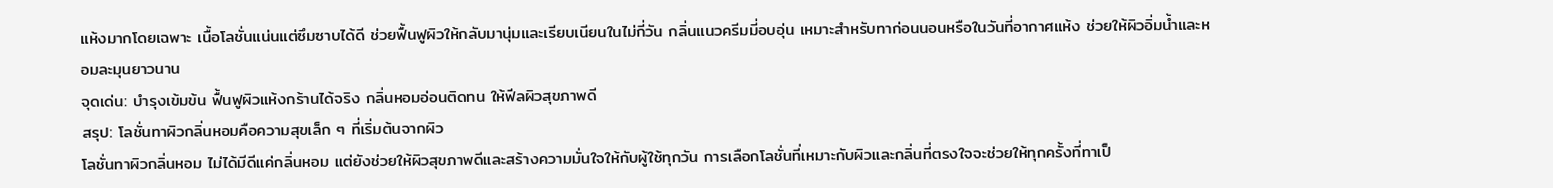แห้งมากโดยเฉพาะ เนื้อโลชั่นแน่นแต่ซึมซาบได้ดี ช่วยฟื้นฟูผิวให้กลับมานุ่มและเรียบเนียนในไม่กี่วัน กลิ่นแนวครีมมี่อบอุ่น เหมาะสำหรับทาก่อนนอนหรือในวันที่อากาศแห้ง ช่วยให้ผิวอิ่มน้ำและหอมละมุนยาวนาน
จุดเด่น: บำรุงเข้มข้น ฟื้นฟูผิวแห้งกร้านได้จริง กลิ่นหอมอ่อนติดทน ให้ฟีลผิวสุขภาพดี
สรุป: โลชั่นทาผิวกลิ่นหอมคือความสุขเล็ก ๆ ที่เริ่มต้นจากผิว
โลชั่นทาผิวกลิ่นหอม ไม่ได้มีดีแค่กลิ่นหอม แต่ยังช่วยให้ผิวสุขภาพดีและสร้างความมั่นใจให้กับผู้ใช้ทุกวัน การเลือกโลชั่นที่เหมาะกับผิวและกลิ่นที่ตรงใจจะช่วยให้ทุกครั้งที่ทาเป็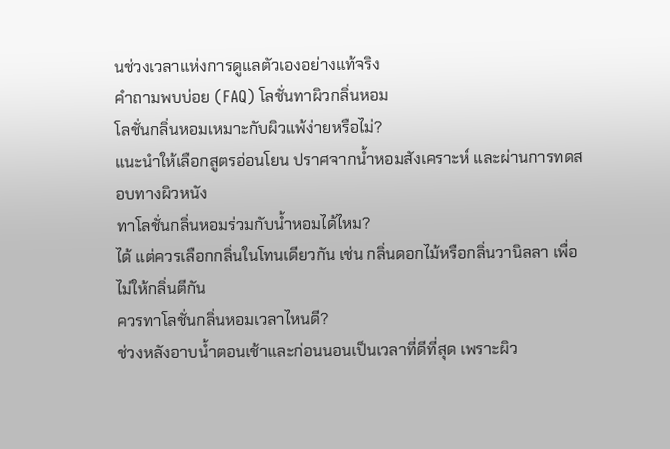นช่วงเวลาแห่งการดูแลตัวเองอย่างแท้จริง
คำถามพบบ่อย (FAQ) โลชั่นทาผิวกลิ่นหอม
โลชั่นกลิ่นหอมเหมาะกับผิวแพ้ง่ายหรือไม่?
แนะนำให้เลือกสูตรอ่อนโยน ปราศจากน้ำหอมสังเคราะห์ และผ่านการทดสอบทางผิวหนัง
ทาโลชั่นกลิ่นหอมร่วมกับน้ำหอมได้ไหม?
ได้ แต่ควรเลือกกลิ่นในโทนเดียวกัน เช่น กลิ่นดอกไม้หรือกลิ่นวานิลลา เพื่อไม่ให้กลิ่นตีกัน
ควรทาโลชั่นกลิ่นหอมเวลาไหนดี?
ช่วงหลังอาบน้ำตอนเช้าและก่อนนอนเป็นเวลาที่ดีที่สุด เพราะผิว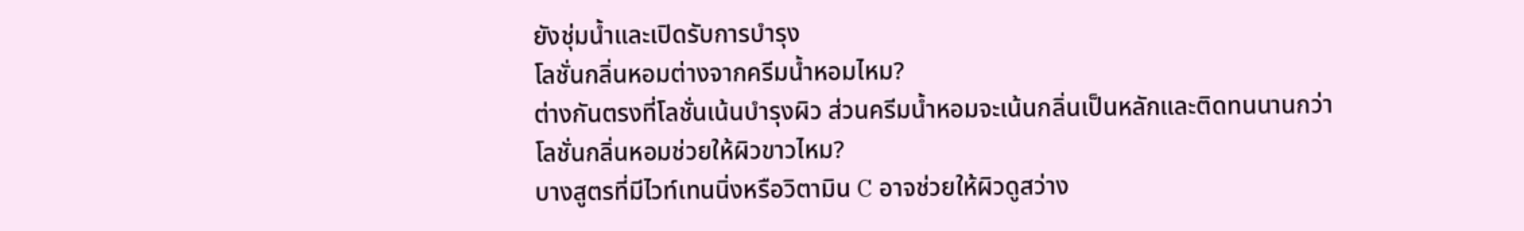ยังชุ่มน้ำและเปิดรับการบำรุง
โลชั่นกลิ่นหอมต่างจากครีมน้ำหอมไหม?
ต่างกันตรงที่โลชั่นเน้นบำรุงผิว ส่วนครีมน้ำหอมจะเน้นกลิ่นเป็นหลักและติดทนนานกว่า
โลชั่นกลิ่นหอมช่วยให้ผิวขาวไหม?
บางสูตรที่มีไวท์เทนนิ่งหรือวิตามิน C อาจช่วยให้ผิวดูสว่าง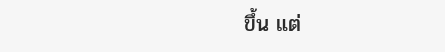ขึ้น แต่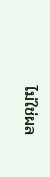ไม่ใช่ผล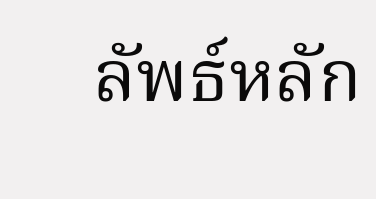ลัพธ์หลัก